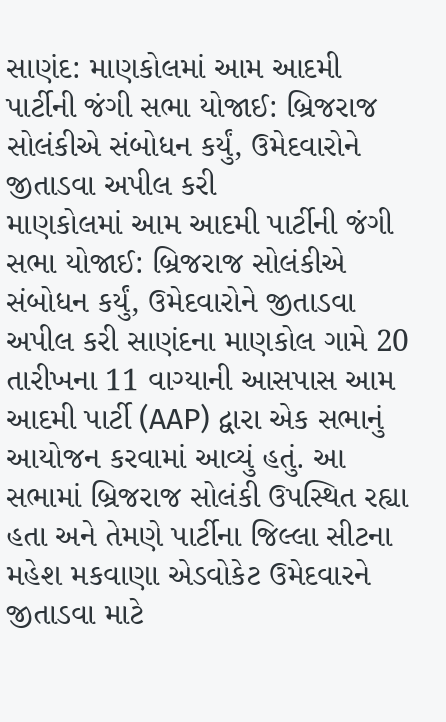સાણંદ: માણકોલમાં આમ આદમી પાર્ટીની જંગી સભા યોજાઈ: બ્રિજરાજ સોલંકીએ સંબોધન કર્યું, ઉમેદવારોને જીતાડવા અપીલ કરી
માણકોલમાં આમ આદમી પાર્ટીની જંગી સભા યોજાઈ: બ્રિજરાજ સોલંકીએ સંબોધન કર્યું, ઉમેદવારોને જીતાડવા અપીલ કરી સાણંદના માણકોલ ગામે 20 તારીખના 11 વાગ્યાની આસપાસ આમ આદમી પાર્ટી (AAP) દ્વારા એક સભાનું આયોજન કરવામાં આવ્યું હતું. આ સભામાં બ્રિજરાજ સોલંકી ઉપસ્થિત રહ્યા હતા અને તેમણે પાર્ટીના જિલ્લા સીટના મહેશ મકવાણા એડવોકેટ ઉમેદવારને જીતાડવા માટે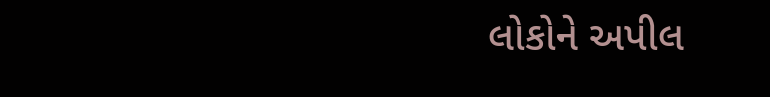લોકોને અપીલ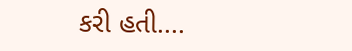કરી હતી....